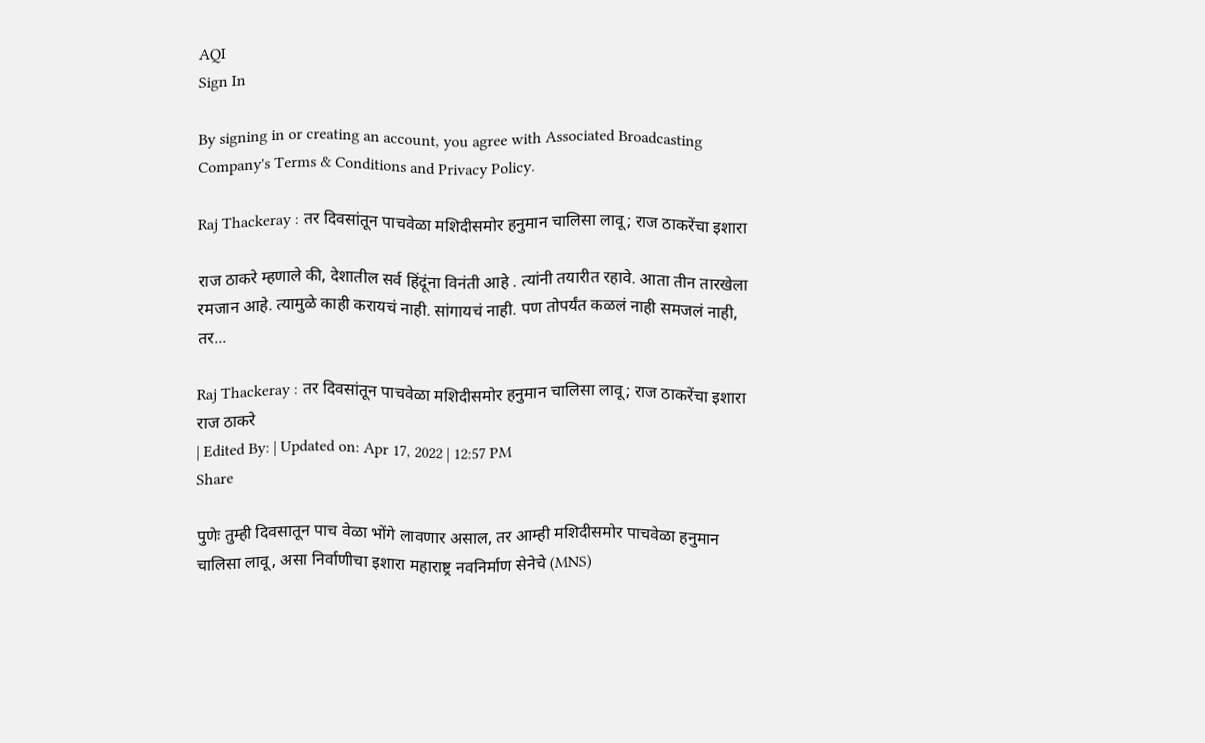AQI
Sign In

By signing in or creating an account, you agree with Associated Broadcasting Company's Terms & Conditions and Privacy Policy.

Raj Thackeray : तर दिवसांतून पाचवेळा मशिदीसमोर हनुमान चालिसा लावू; राज ठाकरेंचा इशारा

राज ठाकरे म्हणाले की, देशातील सर्व हिंदूंना विनंती आहे . त्यांनी तयारीत रहावे. आता तीन तारखेला रमजान आहे. त्यामुळे काही करायचं नाही. सांगायचं नाही. पण तोपर्यंत कळलं नाही समजलं नाही, तर...

Raj Thackeray : तर दिवसांतून पाचवेळा मशिदीसमोर हनुमान चालिसा लावू; राज ठाकरेंचा इशारा
राज ठाकरे
| Edited By: | Updated on: Apr 17, 2022 | 12:57 PM
Share

पुणेः तुम्ही दिवसातून पाच वेळा भोंगे लावणार असाल, तर आम्ही मशिदीसमोर पाचवेळा हनुमान चालिसा लावू, असा निर्वाणीचा इशारा महाराष्ट्र नवनिर्माण सेनेचे (MNS)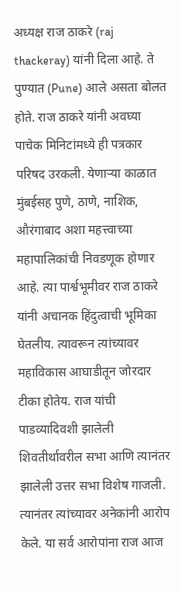अध्यक्ष राज ठाकरे (raj thackeray) यांनी दिला आहे. ते पुण्यात (Pune) आले असता बोलत होते. राज ठाकरे यांनी अवघ्या पाचेक मिनिटांमध्ये ही पत्रकार परिषद उरकली. येणाऱ्या काळात मुंबईसह पुणे, ठाणे, नाशिक, औरंगाबाद अशा महत्त्वाच्या महापालिकांची निवडणूक होणार आहे. त्या पार्श्वभूमीवर राज ठाकरे यांनी अचानक हिंदुत्वाची भूमिका घेतलीय. त्यावरून त्यांच्यावर महाविकास आघाडीतून जोरदार टीका होतेय. राज यांची पाडव्यादिवशी झालेली शिवतीर्थावरील सभा आणि त्यानंतर झालेली उत्तर सभा विशेष गाजली. त्यानंतर त्यांच्यावर अनेकांनी आरोप केले. या सर्व आरोपांना राज आज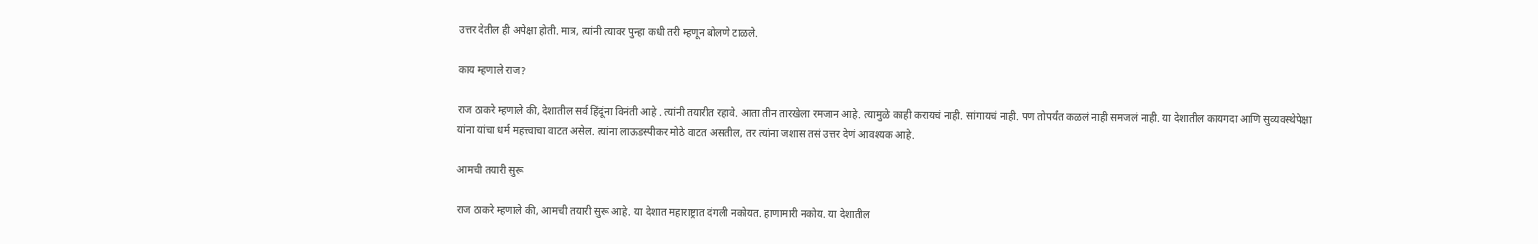उत्तर देतील ही अपेक्षा होती. मात्र, त्यांनी त्यावर पुन्हा कधी तरी म्हणून बोलणे टाळले.

काय म्हणाले राज?

राज ठाकरे म्हणाले की, देशातील सर्व हिंदूंना विनंती आहे . त्यांनी तयारीत रहावे. आता तीन तारखेला रमजान आहे. त्यामुळे काही करायचं नाही. सांगायचं नाही. पण तोपर्यंत कळलं नाही समजलं नाही. या देशातील कायगदा आणि सुव्यवस्थेपेक्षा यांना यांचा धर्म महत्त्वाचा वाटत असेल. त्यांना लाऊडस्पीकर मोठे वाटत असतील, तर त्यांना जशास तसं उत्तर देणं आवश्यक आहे.

आमची तयारी सुरू

राज ठाकरे म्हणाले की, आमची तयारी सुरू आहे. या देशात महाराष्ट्रात दंगली नकोयत. हाणामारी नकोय. या देशातील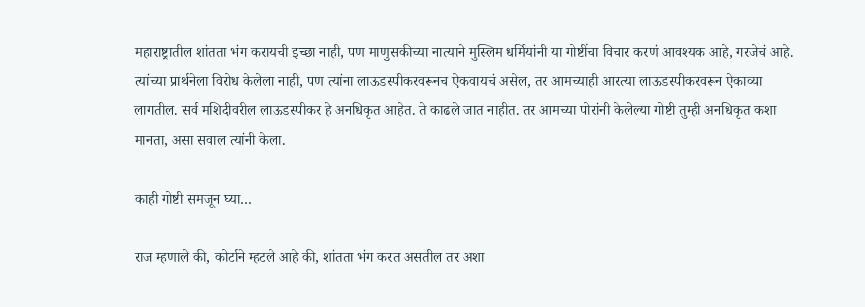महाराष्ट्रातील शांतता भंग करायची इच्छा नाही, पण माणुसकीच्या नात्याने मुस्लिम धर्मियांनी या गोष्टींचा विचार करणं आवश्यक आहे, गरजेचं आहे. त्यांच्या प्रार्थनेला विरोध केलेला नाही, पण त्यांना लाऊडस्पीकरवरूनच ऐकवायचं असेल, तर आमच्याही आरत्या लाऊडस्पीकरवरून ऐकाव्या लागतील. सर्व मशिदीवरील लाऊडस्पीकर हे अनधिकृत आहेत. ते काढले जात नाहीत. तर आमच्या पोरांनी केलेल्या गोष्टी तुम्ही अनधिकृत कशा मानता, असा सवाल त्यांनी केला.

काही गोष्टी समजून घ्या…

राज म्हणाले की, कोर्टाने म्हटले आहे की, शांतता भंग करत असतील तर अशा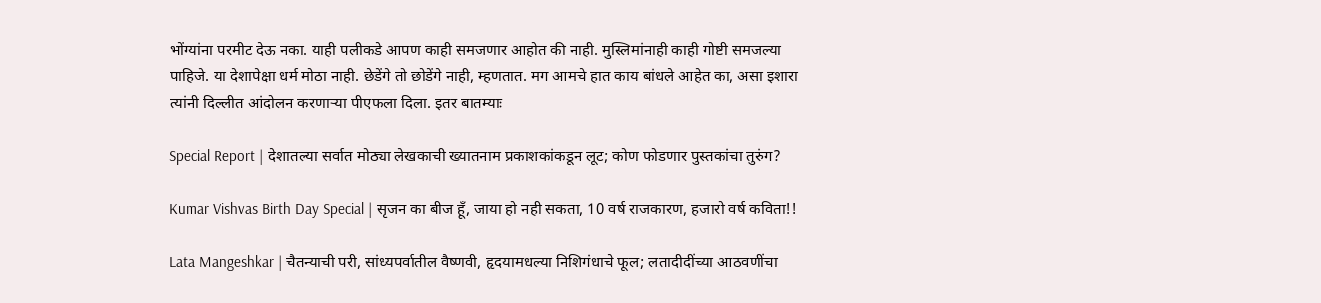भोंग्यांना परमीट देऊ नका. याही पलीकडे आपण काही समजणार आहोत की नाही. मुस्लिमांनाही काही गोष्टी समजल्या पाहिजे. या देशापेक्षा धर्म मोठा नाही. छेडेंगे तो छोडेंगे नाही, म्हणतात. मग आमचे हात काय बांधले आहेत का, असा इशारा त्यांनी दिल्लीत आंदोलन करणाऱ्या पीएफला दिला. इतर बातम्याः

Special Report | देशातल्या सर्वात मोठ्या लेखकाची ख्यातनाम प्रकाशकांकडून लूट; कोण फोडणार पुस्तकांचा तुरुंग?

Kumar Vishvas Birth Day Special | सृजन का बीज हूँ, जाया हो नही सकता, 10 वर्ष राजकारण, हजारो वर्ष कविता!!

Lata Mangeshkar | चैतन्याची परी, सांध्यपर्वातील वैष्णवी, हृदयामधल्या निशिगंधाचे फूल; लतादीदींच्या आठवणींचा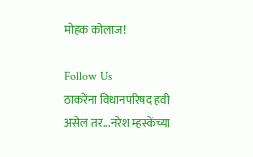मोहक कोलाज!

Follow Us
ठाकरेंना विधानपरिषद हवी असेल तर...नरेश म्हस्केंच्या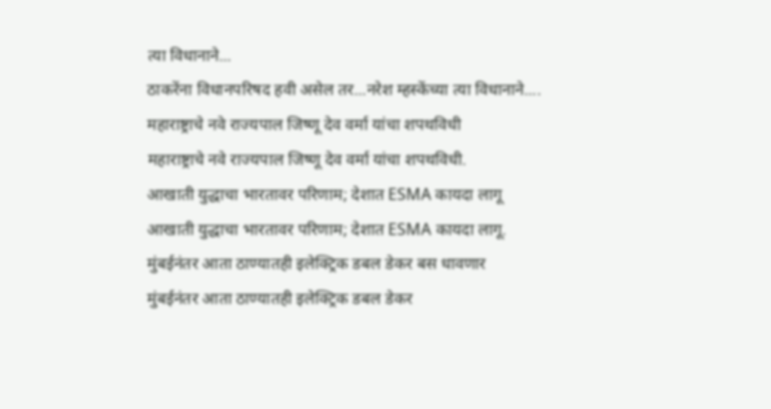त्या विधानाने...
ठाकरेंना विधानपरिषद हवी असेल तर...नरेश म्हस्केंच्या त्या विधानाने....
महाराष्ट्राचे नवे राज्यपाल जिष्णू देव वर्मा यांचा शपथविधी
महाराष्ट्राचे नवे राज्यपाल जिष्णू देव वर्मा यांचा शपथविधी.
आखाती युद्धाचा भारतावर परिणाम; देशात ESMA कायदा लागू
आखाती युद्धाचा भारतावर परिणाम; देशात ESMA कायदा लागू.
मुंबईनंतर आता ठाण्यातही इलेक्ट्रिक डबल डेकर बस धावणार
मुंबईनंतर आता ठाण्यातही इलेक्ट्रिक डबल डेकर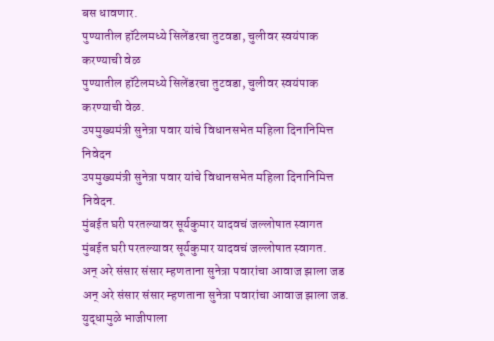बस धावणार.
पुण्यातील हॉटेलमध्ये सिलेंडरचा तुटवडा, चुलीवर स्वयंपाक करण्याची वेळ
पुण्यातील हॉटेलमध्ये सिलेंडरचा तुटवडा, चुलीवर स्वयंपाक करण्याची वेळ.
उपमुख्यमंत्री सुनेत्रा पवार यांचे विधानसभेत महिला दिनानिमित्त निवेदन
उपमुख्यमंत्री सुनेत्रा पवार यांचे विधानसभेत महिला दिनानिमित्त निवेदन.
मुंबईत घरी परतल्यावर सूर्यकुमार यादवचं जल्लोषात स्वागत
मुंबईत घरी परतल्यावर सूर्यकुमार यादवचं जल्लोषात स्वागत.
अन् अरे संसार संसार म्हणताना सुनेत्रा पवारांचा आवाज झाला जड
अन् अरे संसार संसार म्हणताना सुनेत्रा पवारांचा आवाज झाला जड.
युद्धामुळे भाजीपाला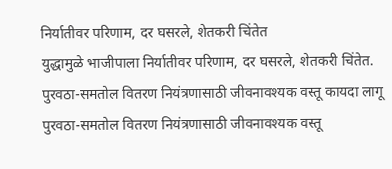निर्यातीवर परिणाम, दर घसरले, शेतकरी चिंतेत
युद्धामुळे भाजीपाला निर्यातीवर परिणाम, दर घसरले, शेतकरी चिंतेत.
पुरवठा-समतोल वितरण नियंत्रणासाठी जीवनावश्यक वस्तू कायदा लागू
पुरवठा-समतोल वितरण नियंत्रणासाठी जीवनावश्यक वस्तू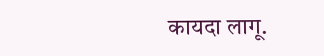कायदा लागू.